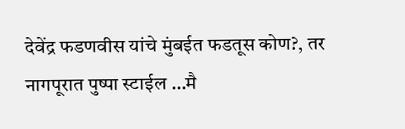देवेंद्र फडणवीस यांचे मुंबईत फडतूस कोण?, तर नागपूरात पुष्पा स्टाईल …मै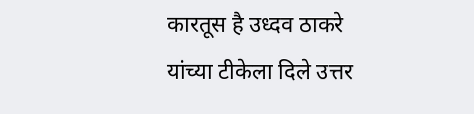कारतूस है उध्दव ठाकरे यांच्या टीकेला दिले उत्तर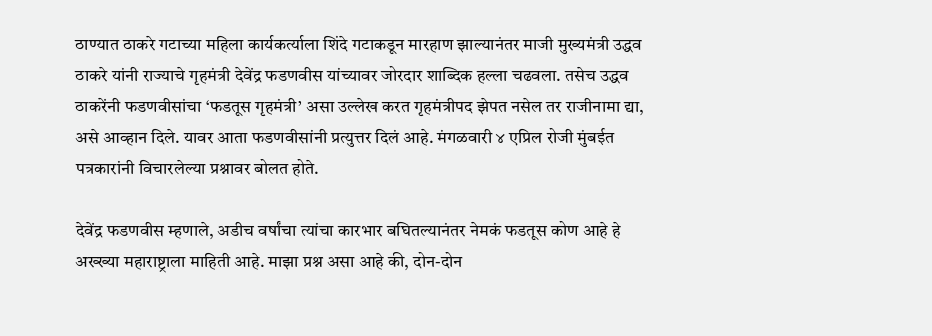ठाण्यात ठाकरे गटाच्या महिला कार्यकर्त्याला शिंदे गटाकडून मारहाण झाल्यानंतर माजी मुख्यमंत्री उद्धव ठाकरे यांनी राज्याचे गृहमंत्री देवेंद्र फडणवीस यांच्यावर जोरदार शाब्दिक हल्ला चढवला. तसेच उद्धव ठाकरेंनी फडणवीसांचा ‘फडतूस गृहमंत्री’ असा उल्लेख करत गृहमंत्रीपद झेपत नसेल तर राजीनामा द्या, असे आव्हान दिले. यावर आता फडणवीसांनी प्रत्युत्तर दिलं आहे. मंगळवारी ४ एप्रिल रोजी मुंबईत पत्रकारांनी विचारलेल्या प्रश्नावर बोलत होते.

देवेंद्र फडणवीस म्हणाले, अडीच वर्षांचा त्यांचा कारभार बघितल्यानंतर नेमकं फडतूस कोण आहे हे अख्ख्या महाराष्ट्राला माहिती आहे. माझा प्रश्न असा आहे की, दोन-दोन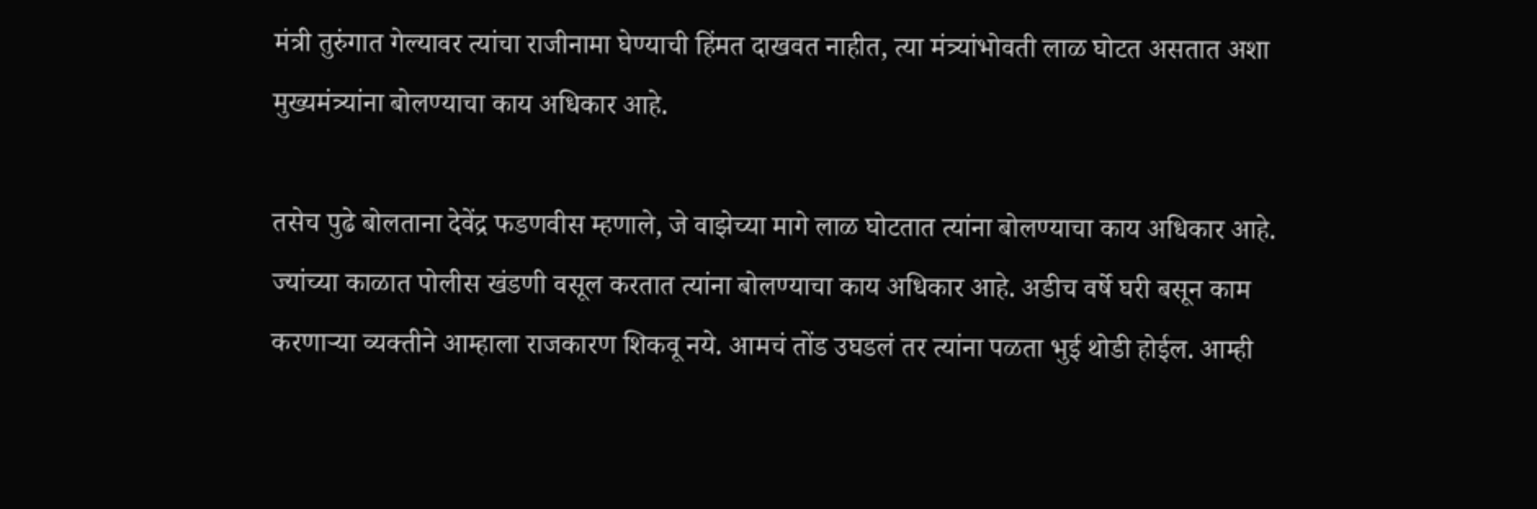मंत्री तुरुंगात गेल्यावर त्यांचा राजीनामा घेण्याची हिंमत दाखवत नाहीत, त्या मंत्र्यांभोवती लाळ घोटत असतात अशा मुख्यमंत्र्यांना बोलण्याचा काय अधिकार आहे.

तसेच पुढे बोलताना देवेंद्र फडणवीस म्हणाले, जे वाझेच्या मागे लाळ घोटतात त्यांना बोलण्याचा काय अधिकार आहे. ज्यांच्या काळात पोलीस खंडणी वसूल करतात त्यांना बोलण्याचा काय अधिकार आहे. अडीच वर्षे घरी बसून काम करणाऱ्या व्यक्तीने आम्हाला राजकारण शिकवू नये. आमचं तोंड उघडलं तर त्यांना पळता भुई थोडी होईल. आम्ही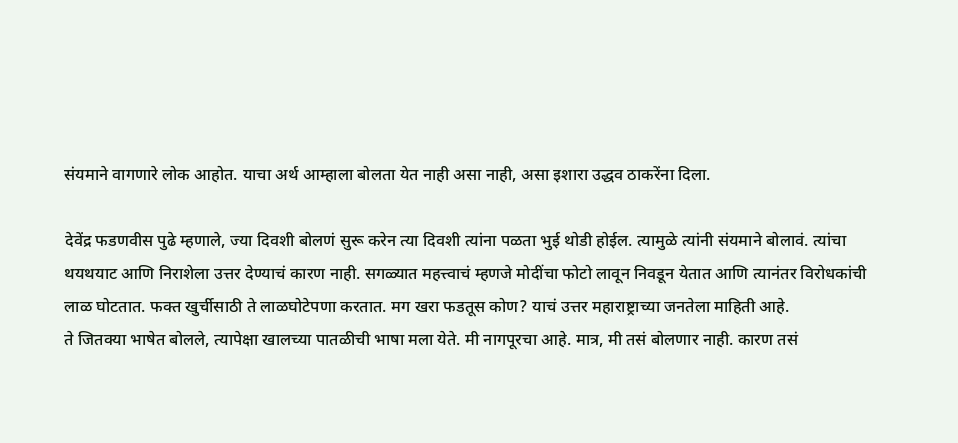संयमाने वागणारे लोक आहोत. याचा अर्थ आम्हाला बोलता येत नाही असा नाही, असा इशारा उद्धव ठाकरेंना दिला.

देवेंद्र फडणवीस पुढे म्हणाले, ज्या दिवशी बोलणं सुरू करेन त्या दिवशी त्यांना पळता भुई थोडी होईल. त्यामुळे त्यांनी संयमाने बोलावं. त्यांचा थयथयाट आणि निराशेला उत्तर देण्याचं कारण नाही. सगळ्यात महत्त्वाचं म्हणजे मोदींचा फोटो लावून निवडून येतात आणि त्यानंतर विरोधकांची लाळ घोटतात. फक्त खुर्चीसाठी ते लाळघोटेपणा करतात. मग खरा फडतूस कोण? याचं उत्तर महाराष्ट्राच्या जनतेला माहिती आहे.
ते जितक्या भाषेत बोलले, त्यापेक्षा खालच्या पातळीची भाषा मला येते. मी नागपूरचा आहे. मात्र, मी तसं बोलणार नाही. कारण तसं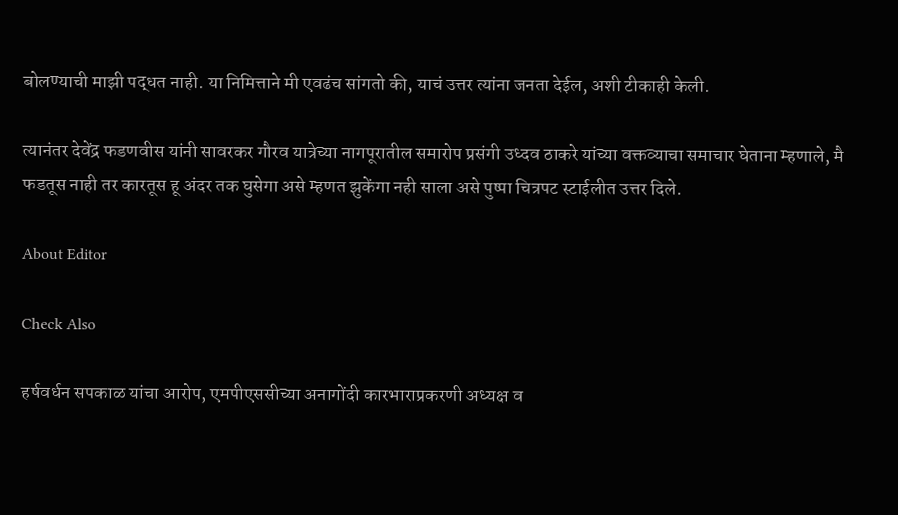बोलण्याची माझी पद्धत नाही. या निमित्ताने मी एवढंच सांगतो की, याचं उत्तर त्यांना जनता देईल, अशी टीकाही केली.

त्यानंतर देवेंद्र फडणवीस यांनी सावरकर गौरव यात्रेच्या नागपूरातील समारोप प्रसंगी उध्दव ठाकरे यांच्या वक्तव्याचा समाचार घेताना म्हणाले, मै फडतूस नाही तर कारतूस हू अंदर तक घुसेगा असे म्हणत झुकेंगा नही साला असे पुष्पा चित्रपट स्टाईलीत उत्तर दिले.

About Editor

Check Also

हर्षवर्धन सपकाळ यांचा आरोप, एमपीएससीच्या अनागोंदी कारभाराप्रकरणी अध्यक्ष व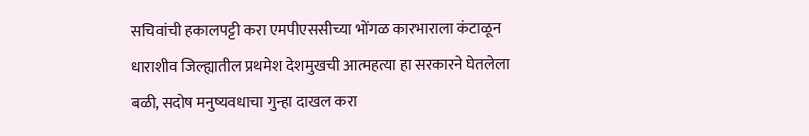सचिवांची हकालपट्टी करा एमपीएससीच्या भोंगळ कारभाराला कंटाळून धाराशीव जिल्ह्यातील प्रथमेश देशमुखची आत्महत्या हा सरकारने घेतलेला बळी, सदोष मनुष्यवधाचा गुन्हा दाखल करा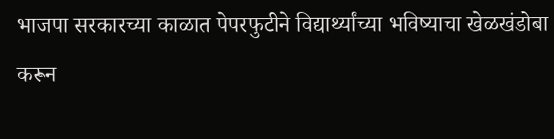भाजपा सरकारच्या काळात पेपरफुटीने विद्यार्थ्यांच्या भविष्याचा खेळखंडोबा करून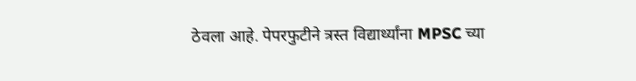ठेवला आहे. पेपरफुटीने त्रस्त विद्यार्थ्यांना MPSC च्या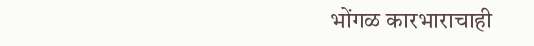भोंगळ कारभाराचाही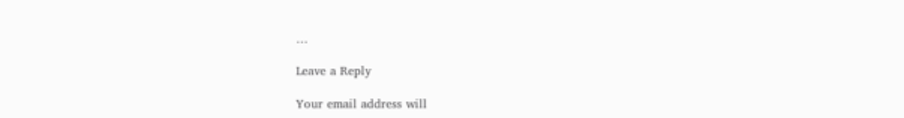…

Leave a Reply

Your email address will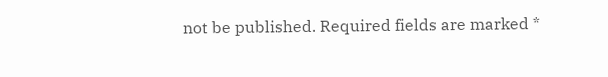not be published. Required fields are marked *